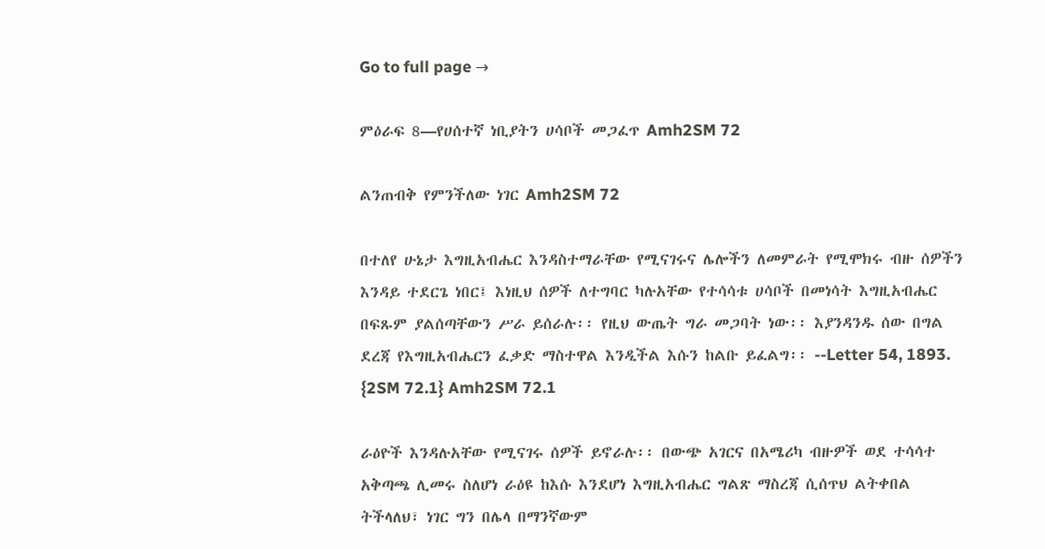Go to full page →

ምዕራፍ 8—የሀሰተኛ ነቢያትን ሀሳቦች መጋፈጥ Amh2SM 72

ልንጠብቅ የምንችለው ነገር Amh2SM 72

በተለየ ሁኔታ እግዚአብሔር እንዳስተማራቸው የሚናገሩና ሌሎችን ለመምራት የሚሞክሩ ብዙ ሰዎችን እንዳይ ተደርጌ ነበር፤ እነዚህ ሰዎች ለተግባር ካሉአቸው የተሳሳቱ ሀሳቦች በመነሳት እግዚአብሔር በፍጹም ያልሰጣቸውን ሥራ ይሰራሉ፡፡ የዚህ ውጤት ግራ መጋባት ነው፡፡ እያንዳንዱ ሰው በግል ደረጃ የእግዚአብሔርን ፈቃድ ማስተዋል እንዲችል እሱን ከልቡ ይፈልግ፡፡ --Letter 54, 1893. {2SM 72.1} Amh2SM 72.1

ራዕዮች እንዳሉአቸው የሚናገሩ ሰዎች ይኖራሉ፡፡ በውጭ አገርና በአሜሪካ ብዙዎች ወደ ተሳሳተ አቅጣጫ ሊመሩ ስለሆነ ራዕዩ ከእሱ እንደሆነ እግዚአብሔር ግልጽ ማስረጃ ሲሰጥህ ልትቀበል ትችላለህ፣ ነገር ግን በሌላ በማንኛውም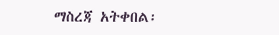ማስረጃ አትቀበል፡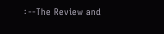፡ --The Review and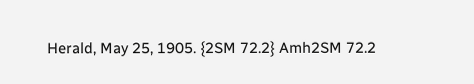Herald, May 25, 1905. {2SM 72.2} Amh2SM 72.2